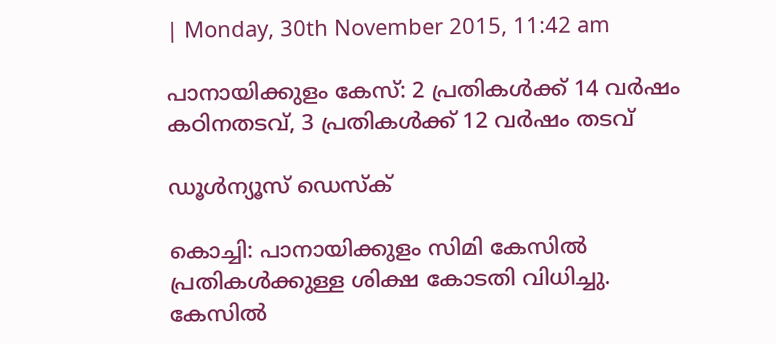| Monday, 30th November 2015, 11:42 am

പാനായിക്കുളം കേസ്: 2 പ്രതികള്‍ക്ക് 14 വര്‍ഷം കഠിനതടവ്, 3 പ്രതികള്‍ക്ക് 12 വര്‍ഷം തടവ്

ഡൂള്‍ന്യൂസ് ഡെസ്‌ക്

കൊച്ചി: പാനായിക്കുളം സിമി കേസില്‍ പ്രതികള്‍ക്കുള്ള ശിക്ഷ കോടതി വിധിച്ചു. കേസില്‍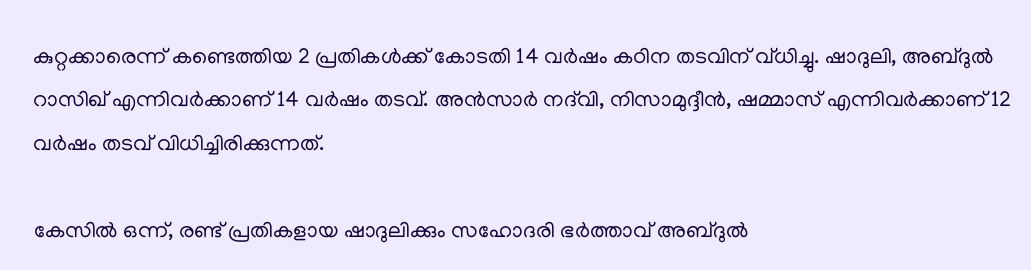കുറ്റക്കാരെന്ന് കണ്ടെത്തിയ 2 പ്രതികള്‍ക്ക് കോടതി 14 വര്‍ഷം കഠിന തടവിന് വ്ധിച്ചു. ഷാദുലി, അബ്ദുല്‍ റാസിഖ് എന്നിവര്‍ക്കാണ് 14 വര്‍ഷം തടവ്. അന്‍സാര്‍ നദ്‌വി, നിസാമുദ്ദീന്‍, ഷമ്മാസ് എന്നിവര്‍ക്കാണ് 12 വര്‍ഷം തടവ് വിധിച്ചിരിക്കുന്നത്.

കേസില്‍ ഒന്ന്, രണ്ട് പ്രതികളായ ഷാദുലിക്കും സഹോദരി ഭര്‍ത്താവ് അബ്ദുല്‍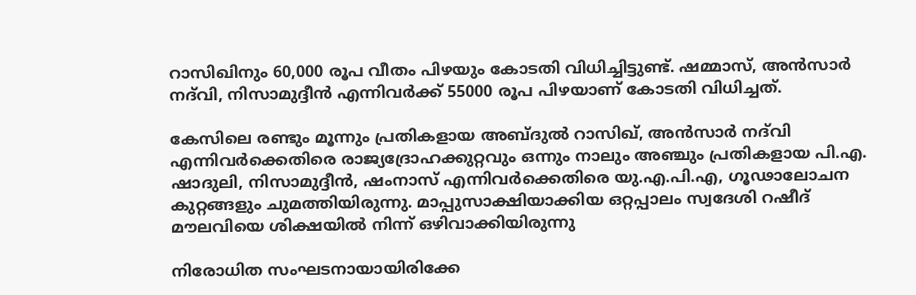റാസിഖിനും 60,000 രൂപ വീതം പിഴയും കോടതി വിധിച്ചിട്ടുണ്ട്. ഷമ്മാസ്, അന്‍സാര്‍ നദ്‌വി, നിസാമുദ്ദീന്‍ എന്നിവര്‍ക്ക് 55000 രൂപ പിഴയാണ് കോടതി വിധിച്ചത്.

കേസിലെ രണ്ടും മൂന്നും പ്രതികളായ അബ്ദുല്‍ റാസിഖ്, അന്‍സാര്‍ നദ്‌വി എന്നിവര്‍ക്കെതിരെ രാജ്യദ്രോഹക്കുറ്റവും ഒന്നും നാലും അഞ്ചും പ്രതികളായ പി.എ. ഷാദുലി, നിസാമുദ്ദീന്‍, ഷംനാസ് എന്നിവര്‍ക്കെതിരെ യു.എ.പി.എ, ഗൂഢാലോചന കുറ്റങ്ങളും ചുമത്തിയിരുന്നു. മാപ്പുസാക്ഷിയാക്കിയ ഒറ്റപ്പാലം സ്വദേശി റഷീദ് മൗലവിയെ ശിക്ഷയില്‍ നിന്ന് ഒഴിവാക്കിയിരുന്നു

നിരോധിത സംഘടനായായിരിക്കേ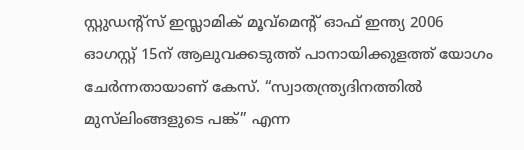സ്റ്റുഡന്റ്‌സ് ഇസ്ലാമിക് മൂവ്‌മെന്റ് ഓഫ് ഇന്ത്യ 2006 ഓഗസ്റ്റ് 15ന് ആലുവക്കടുത്ത് പാനായിക്കുളത്ത് യോഗം ചേര്‍ന്നതായാണ് കേസ്. “സ്വാതന്ത്ര്യദിനത്തില്‍ മുസ്‌ലിംങ്ങളുടെ പങ്ക്” എന്ന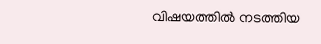വിഷയത്തില്‍ നടത്തിയ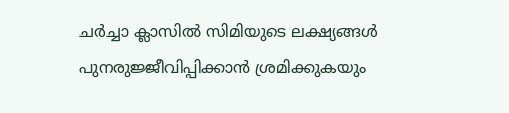ചര്‍ച്ചാ ക്ലാസില്‍ സിമിയുടെ ലക്ഷ്യങ്ങള്‍ പുനരുജ്ജീവിപ്പിക്കാന്‍ ശ്രമിക്കുകയും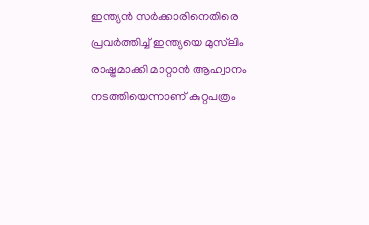ഇന്ത്യന്‍ സര്‍ക്കാരിനെതിരെ പ്രവര്‍ത്തിച്ച് ഇന്ത്യയെ മുസ്‌ലിം രാഷ്ട്രമാക്കി മാറ്റാന്‍ ആഹ്വാനം നടത്തിയെന്നാണ് കുറ്റപത്രം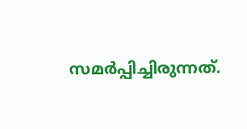സമര്‍പ്പിച്ചിരുന്നത്.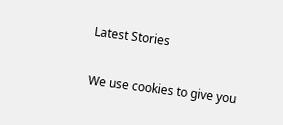Latest Stories

We use cookies to give you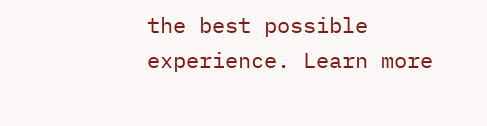the best possible experience. Learn more